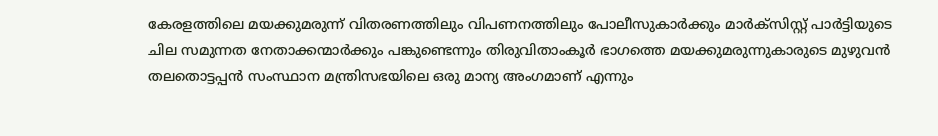കേരളത്തിലെ മയക്കുമരുന്ന് വിതരണത്തിലും വിപണനത്തിലും പോലീസുകാർക്കും മാർക്സിസ്റ്റ് പാർട്ടിയുടെ ചില സമുന്നത നേതാക്കന്മാർക്കും പങ്കുണ്ടെന്നും തിരുവിതാംകൂർ ഭാഗത്തെ മയക്കുമരുന്നുകാരുടെ മുഴുവൻ തലതൊട്ടപ്പൻ സംസ്ഥാന മന്ത്രിസഭയിലെ ഒരു മാന്യ അംഗമാണ് എന്നും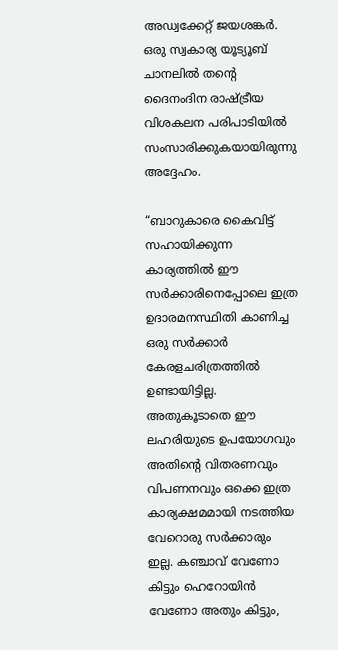അഡ്വക്കേറ്റ് ജയശങ്കർ. ഒരു സ്വകാര്യ യൂട്യൂബ് ചാനലില്‍ തന്റെ ദൈനംദിന രാഷ്‌ട്രീയ വിശകലന പരിപാടിയില്‍ സംസാരിക്കുകയായിരുന്നു അദ്ദേഹം.

“ബാറുകാരെ കൈവിട്ട് സഹായിക്കുന്ന കാര്യത്തില്‍ ഈ സർക്കാരിനെപ്പോലെ ഇത്ര ഉദാരമനസ്ഥിതി കാണിച്ച ഒരു സർക്കാർ കേരളചരിത്രത്തില്‍ ഉണ്ടായിട്ടില്ല. അതുകൂടാതെ ഈ ലഹരിയുടെ ഉപയോഗവും അതിന്റെ വിതരണവും വിപണനവും ഒക്കെ ഇത്ര കാര്യക്ഷമമായി നടത്തിയ വേറൊരു സർക്കാരും ഇല്ല. കഞ്ചാവ് വേണോ കിട്ടും ഹെറോയിൻ വേണോ അതും കിട്ടും,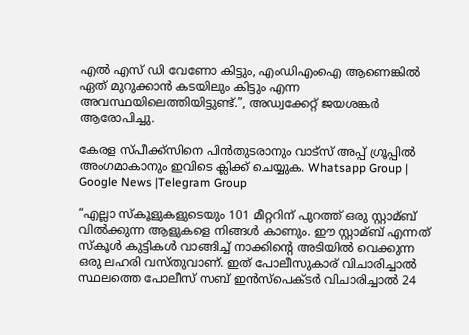എല്‍ എസ് ഡി വേണോ കിട്ടും, എംഡിഎംഐ ആണെങ്കില്‍ ഏത് മുറുക്കാൻ കടയിലും കിട്ടും എന്ന അവസ്ഥയിലെത്തിയിട്ടുണ്ട്.”, അഡ്വക്കേറ്റ് ജയശങ്കർ ആരോപിച്ചു.

കേരള സ്പീക്ക്സിനെ പിൻതുടരാനും വാട്സ് അപ്പ് ഗ്രൂപ്പിൽ അംഗമാകാനും ഇവിടെ ക്ലിക്ക് ചെയ്യുക. Whatsapp Group | Google News |Telegram Group

“എല്ലാ സ്കൂളുകളുടെയും 101 മീറ്ററിന് പുറത്ത് ഒരു സ്റ്റാമ്ബ് വില്‍ക്കുന്ന ആളുകളെ നിങ്ങള്‍ കാണും. ഈ സ്റ്റാമ്ബ് എന്നത് സ്കൂള്‍ കുട്ടികള്‍ വാങ്ങിച്ച്‌ നാക്കിന്റെ അടിയില്‍ വെക്കുന്ന ഒരു ലഹരി വസ്തുവാണ്. ഇത് പോലീസുകാര് വിചാരിച്ചാല്‍ സ്ഥലത്തെ പോലീസ് സബ് ഇൻസ്പെക്ടർ വിചാരിച്ചാല്‍ 24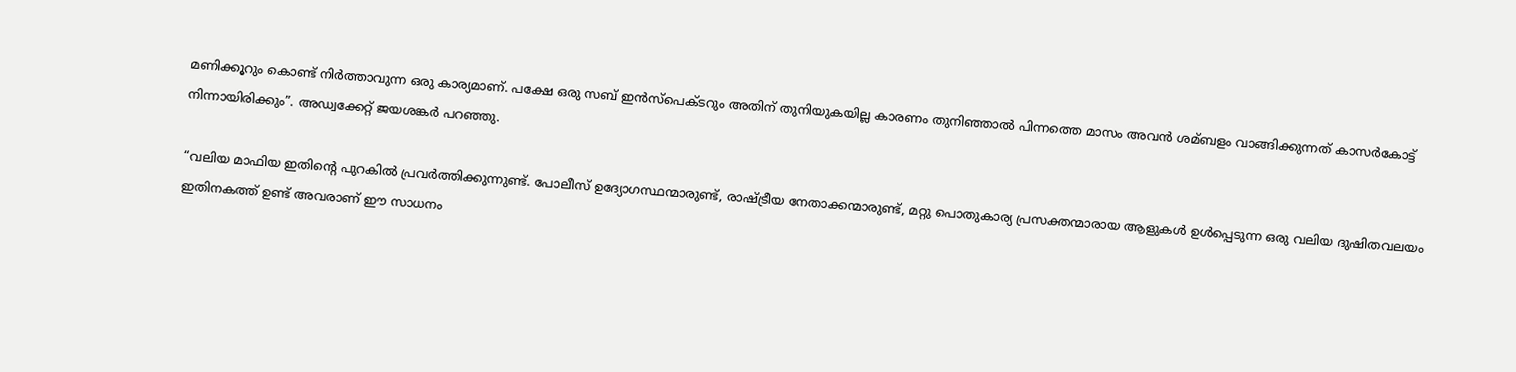മണിക്കൂറും കൊണ്ട് നിർത്താവുന്ന ഒരു കാര്യമാണ്. പക്ഷേ ഒരു സബ് ഇൻസ്പെക്ടറും അതിന് തുനിയുകയില്ല കാരണം തുനിഞ്ഞാല്‍ പിന്നത്തെ മാസം അവൻ ശമ്ബളം വാങ്ങിക്കുന്നത് കാസർകോട്ട് നിന്നായിരിക്കും”. അഡ്വക്കേറ്റ് ജയശങ്കർ പറഞ്ഞു.

“വലിയ മാഫിയ ഇതിന്റെ പുറകില്‍ പ്രവർത്തിക്കുന്നുണ്ട്. പോലീസ് ഉദ്യോഗസ്ഥന്മാരുണ്ട്, രാഷ്‌ട്രീയ നേതാക്കന്മാരുണ്ട്, മറ്റു പൊതുകാര്യ പ്രസക്തന്മാരായ ആളുകള്‍ ഉള്‍പ്പെടുന്ന ഒരു വലിയ ദുഷിതവലയം ഇതിനകത്ത് ഉണ്ട് അവരാണ് ഈ സാധനം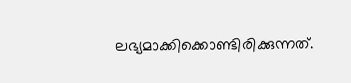ലഭ്യമാക്കിക്കൊണ്ടിരിക്കുന്നത്.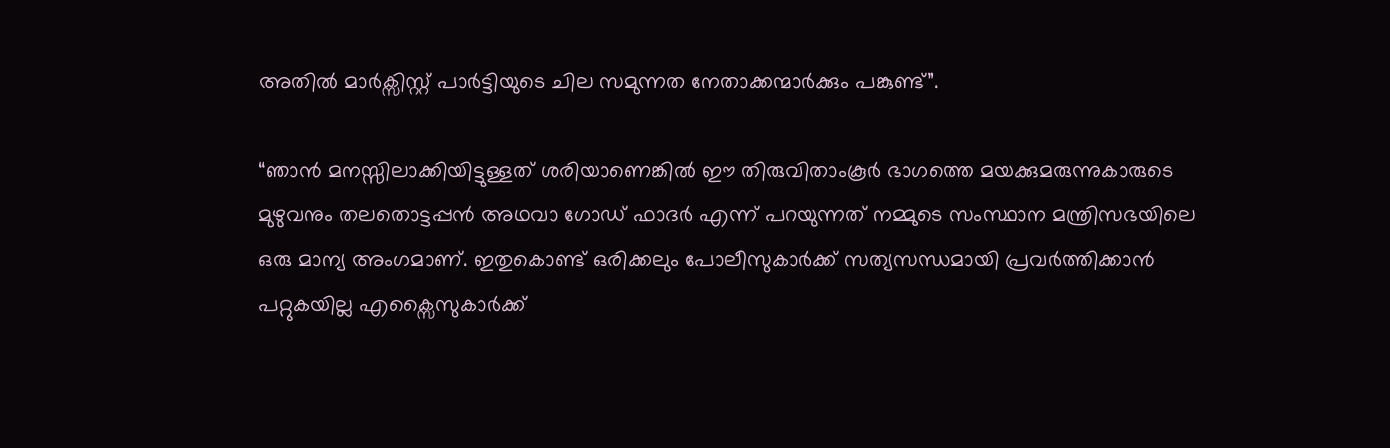അതില്‍ മാർക്സിസ്റ്റ് പാർട്ടിയുടെ ചില സമുന്നത നേതാക്കന്മാർക്കും പങ്കുണ്ട്”.

“ഞാൻ മനസ്സിലാക്കിയിട്ടുള്ളത് ശരിയാണെങ്കില്‍ ഈ തിരുവിതാംകൂർ ഭാഗത്തെ മയക്കുമരുന്നുകാരുടെ മുഴുവനും തലതൊട്ടപ്പൻ അഥവാ ഗോഡ് ഫാദർ എന്ന് പറയുന്നത് നമ്മുടെ സംസ്ഥാന മന്ത്രിസഭയിലെ ഒരു മാന്യ അംഗമാണ്. ഇതുകൊണ്ട് ഒരിക്കലും പോലീസുകാർക്ക് സത്യസന്ധമായി പ്രവർത്തിക്കാൻ പറ്റുകയില്ല എക്സൈസുകാർക്ക്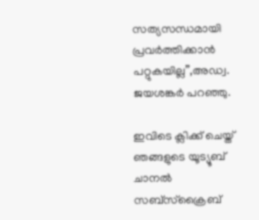സത്യസന്ധമായി പ്രവർത്തിക്കാൻ പറ്റുകയില്ല”,അഡ്വ. ജയശങ്കർ പറഞ്ഞു.

ഇവിടെ ക്ലിക്ക് ചെയ്ത് ഞങ്ങളുടെ യൂട്യൂബ് ചാനൽ സബ്സ്ക്രൈബ്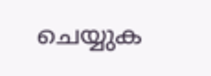ചെയ്യുക